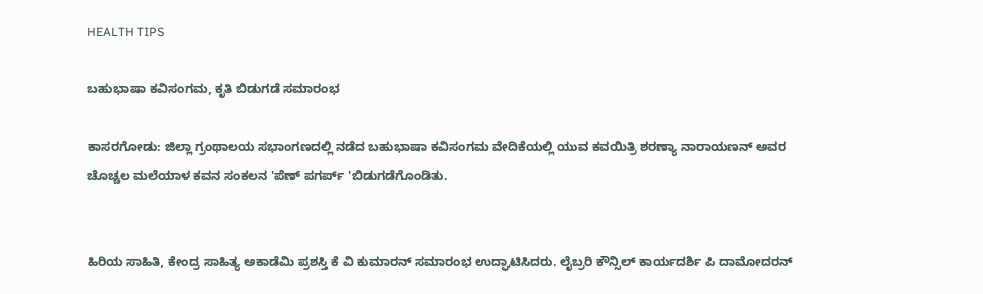HEALTH TIPS

ಬಹುಭಾಷಾ ಕವಿಸಂಗಮ, ಕೃತಿ ಬಿಡುಗಡೆ ಸಮಾರಂಭ

ಕಾಸರಗೋಡು: ಜಿಲ್ಲಾ ಗ್ರಂಥಾಲಯ ಸಭಾಂಗಣದಲ್ಲಿ ನಡೆದ ಬಹುಭಾಷಾ ಕವಿಸಂಗಮ ವೇದಿಕೆಯಲ್ಲಿ ಯುವ ಕವಯಿತ್ರಿ ಶರಣ್ಯಾ ನಾರಾಯಣನ್ ಅವರ ಚೊಚ್ಚಲ ಮಲೆಯಾಳ ಕವನ ಸಂಕಲನ 'ಪೆಣ್ ಪಗರ್ಪ್ 'ಬಿಡುಗಡೆಗೊಂಡಿತು.


ಹಿರಿಯ ಸಾಹಿತಿ, ಕೇಂದ್ರ ಸಾಹಿತ್ಯ ಅಕಾಡೆಮಿ ಪ್ರಶಸ್ತಿ ಕೆ ವಿ ಕುಮಾರನ್ ಸಮಾರಂಭ ಉದ್ಘಾಟಿಸಿದರು. ಲೈಬ್ರರಿ ಕೌನ್ಸಿಲ್ ಕಾರ್ಯದರ್ಶಿ ಪಿ ದಾಮೋದರನ್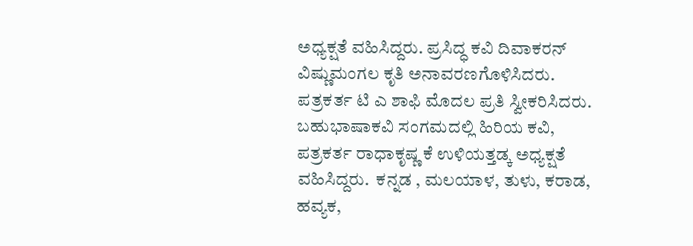ಅಧ್ಯಕ್ಷತೆ ವಹಿಸಿದ್ದರು. ಪ್ರಸಿದ್ಧ ಕವಿ ದಿವಾಕರನ್ ವಿಷ್ಣುಮಂಗಲ ಕೃತಿ ಅನಾವರಣಗೊಳಿಸಿದರು. ಪತ್ರಕರ್ತ ಟಿ ಎ ಶಾಫಿ ಮೊದಲ ಪ್ರತಿ ಸ್ವೀಕರಿಸಿದರು.  ಬಹುಭಾಷಾಕವಿ ಸಂಗಮದಲ್ಲಿ ಹಿರಿಯ ಕವಿ, ಪತ್ರಕರ್ತ ರಾಧಾಕೃಷ್ಣ ಕೆ ಉಳಿಯತ್ತಡ್ಕ ಅಧ್ಯಕ್ಷತೆ ವಹಿಸಿದ್ದರು.  ಕನ್ನಡ , ಮಲಯಾಳ, ತುಳು, ಕರಾಡ, ಹವ್ಯಕ,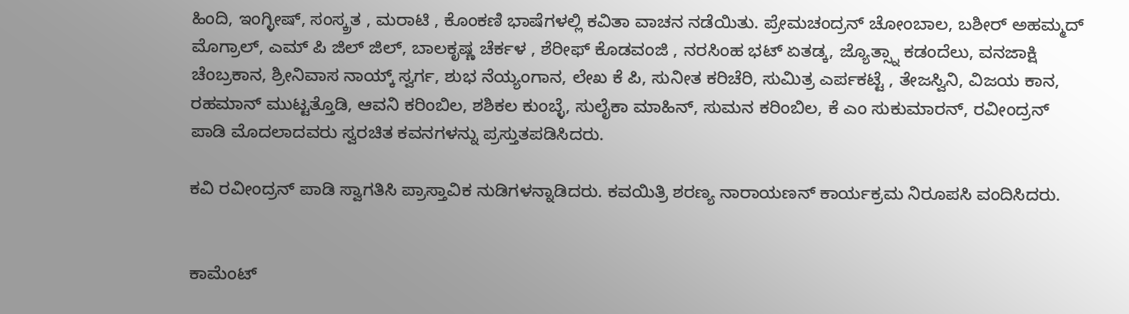ಹಿಂದಿ, ಇಂಗ್ಳೀಷ್, ಸಂಸ್ಕ್ರತ , ಮರಾಟಿ , ಕೊಂಕಣಿ ಭಾಷೆಗಳಲ್ಲಿ ಕವಿತಾ ವಾಚನ ನಡೆಯಿತು. ಪ್ರೇಮಚಂದ್ರನ್ ಚೋಂಬಾಲ, ಬಶೀರ್ ಅಹಮ್ಮದ್ ಮೊಗ್ರಾಲ್, ಎಮ್ ಪಿ ಜಿಲ್ ಜಿಲ್, ಬಾಲಕೃಷ್ಣ ಚೆರ್ಕಳ , ಶೆರೀಫ್ ಕೊಡವಂಜಿ , ನರಸಿಂಹ ಭಟ್ ಏತಡ್ಕ, ಜ್ಯೊತ್ಸ್ನಾ ಕಡಂದೆಲು, ವನಜಾಕ್ಷಿ ಚೆಂಬ್ರಕಾನ, ಶ್ರೀನಿವಾಸ ನಾಯ್ಕ್ ಸ್ವರ್ಗ, ಶುಭ ನೆಯ್ಯಂಗಾನ, ಲೇಖ ಕೆ ಪಿ, ಸುನೀತ ಕರಿಚೆರಿ, ಸುಮಿತ್ರ ಎರ್ಪಕಟ್ಟೆ , ತೇಜಸ್ವಿನಿ, ವಿಜಯ ಕಾನ, ರಹಮಾನ್ ಮುಟ್ಟತ್ತೊಡಿ, ಆವನಿ ಕರಿಂಬಿಲ, ಶಶಿಕಲ ಕುಂಬ್ಳೆ, ಸುಲೈಕಾ ಮಾಹಿನ್, ಸುಮನ ಕರಿಂಬಿಲ, ಕೆ ಎಂ ಸುಕುಮಾರನ್, ರವೀಂದ್ರನ್ ಪಾಡಿ ಮೊದಲಾದವರು ಸ್ವರಚಿತ ಕವನಗಳನ್ನು ಪ್ರಸ್ತುತಪಡಿಸಿದರು.

ಕವಿ ರವೀಂದ್ರನ್ ಪಾಡಿ ಸ್ವಾಗತಿಸಿ ಪ್ರಾಸ್ತಾವಿಕ ನುಡಿಗಳನ್ನಾಡಿದರು. ಕವಯಿತ್ರಿ ಶರಣ್ಯ ನಾರಾಯಣನ್ ಕಾರ್ಯಕ್ರಮ ನಿರೂಪಸಿ ವಂದಿಸಿದರು.


ಕಾಮೆಂಟ್‌‌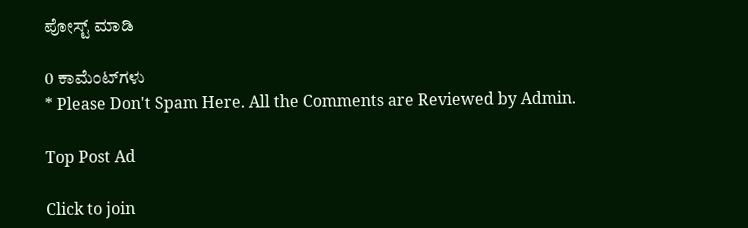ಪೋಸ್ಟ್‌ ಮಾಡಿ

0 ಕಾಮೆಂಟ್‌ಗಳು
* Please Don't Spam Here. All the Comments are Reviewed by Admin.

Top Post Ad

Click to join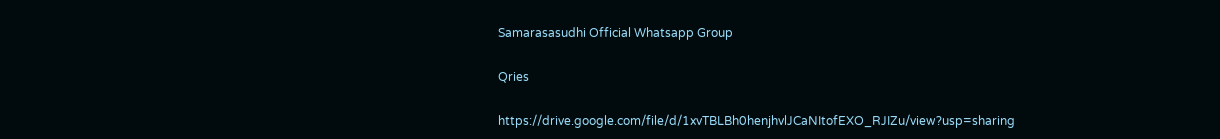Samarasasudhi Official Whatsapp Group

Qries

https://drive.google.com/file/d/1xvTBLBh0henjhvlJCaNItofEXO_RJIZu/view?usp=sharing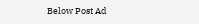Below Post Ad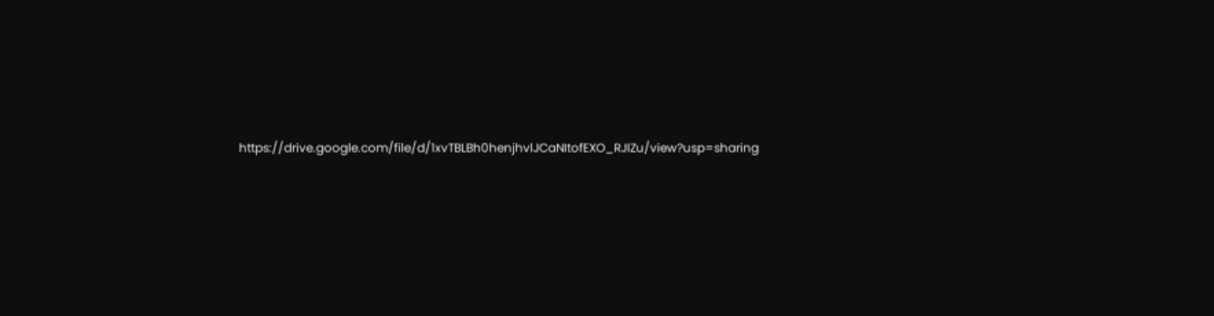https://drive.google.com/file/d/1xvTBLBh0henjhvlJCaNItofEXO_RJIZu/view?usp=sharing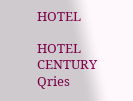HOTEL

HOTEL
CENTURY
Qries